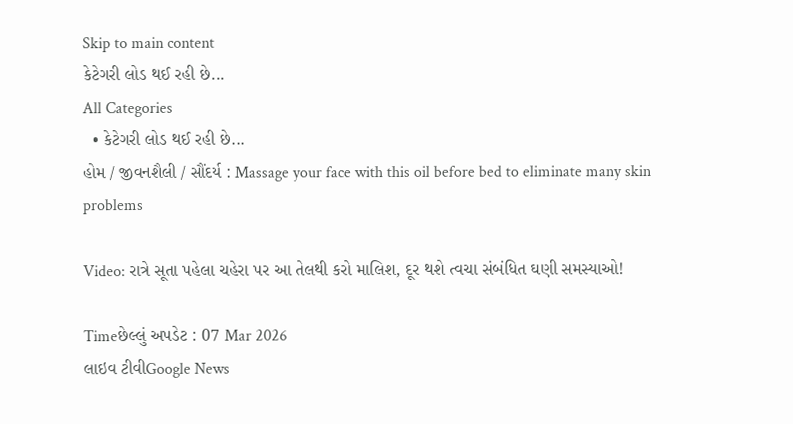Skip to main content
કેટેગરી લોડ થઈ રહી છે...
All Categories
  • કેટેગરી લોડ થઈ રહી છે...
હોમ / જીવનશૈલી / સૌંદર્ય : Massage your face with this oil before bed to eliminate many skin problems

Video: રાત્રે સૂતા પહેલા ચહેરા પર આ તેલથી કરો માલિશ, દૂર થશે ત્વચા સંબંધિત ઘણી સમસ્યાઓ!

Timeછેલ્લું અપડેટ : 07 Mar 2026
લાઇવ ટીવીGoogle News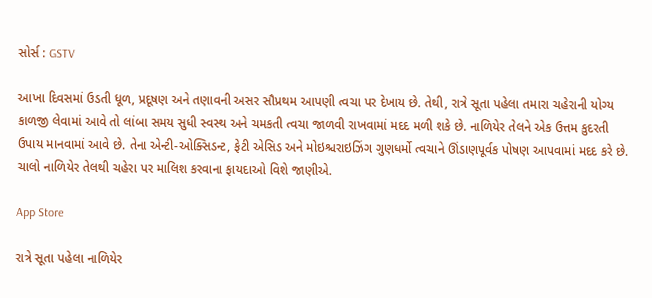સોર્સ : GSTV

આખા દિવસમાં ઉડતી ધૂળ, પ્રદૂષણ અને તણાવની અસર સૌપ્રથમ આપણી ત્વચા પર દેખાય છે. તેથી, રાત્રે સૂતા પહેલા તમારા ચહેરાની યોગ્ય કાળજી લેવામાં આવે તો લાંબા સમય સુધી સ્વસ્થ અને ચમકતી ત્વચા જાળવી રાખવામાં મદદ મળી શકે છે. નાળિયેર તેલને એક ઉત્તમ કુદરતી ઉપાય માનવામાં આવે છે. તેના એન્ટી-ઓક્સિડન્ટ, ફેટી એસિડ અને મોઇશ્ચરાઇઝિંગ ગુણધર્મો ત્વચાને ઊંડાણપૂર્વક પોષણ આપવામાં મદદ કરે છે. ચાલો નાળિયેર તેલથી ચહેરા પર માલિશ કરવાના ફાયદાઓ વિશે જાણીએ.

App Store

રાત્રે સૂતા પહેલા નાળિયેર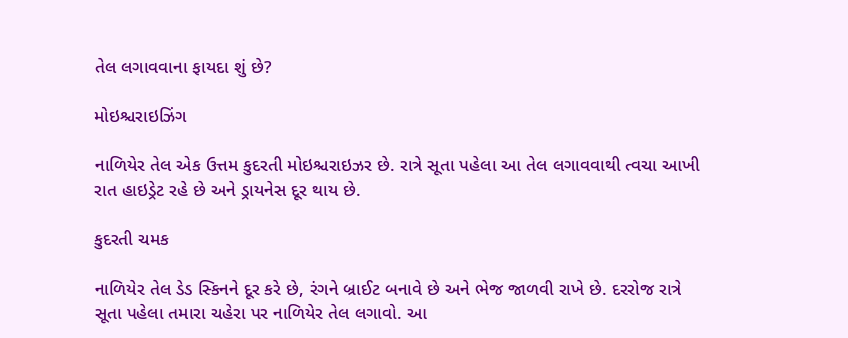તેલ લગાવવાના ફાયદા શું છે?

મોઇશ્ચરાઇઝિંગ

નાળિયેર તેલ એક ઉત્તમ કુદરતી મોઇશ્ચરાઇઝર છે. રાત્રે સૂતા પહેલા આ તેલ લગાવવાથી ત્વચા આખી રાત હાઇડ્રેટ રહે છે અને ડ્રાયનેસ દૂર થાય છે.

કુદરતી ચમક

નાળિયેર તેલ ડેડ સ્કિનને દૂર કરે છે, રંગને બ્રાઈટ બનાવે છે અને ભેજ જાળવી રાખે છે. દરરોજ રાત્રે સૂતા પહેલા તમારા ચહેરા પર નાળિયેર તેલ લગાવો. આ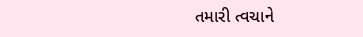તમારી ત્વચાને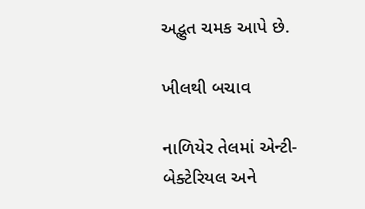અદ્ભુત ચમક આપે છે.

ખીલથી બચાવ

નાળિયેર તેલમાં એન્ટી-બેક્ટેરિયલ અને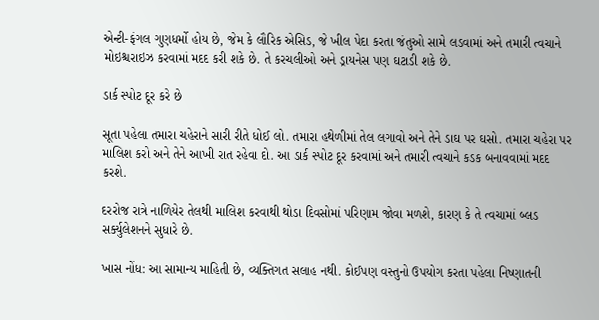એન્ટી-ફંગલ ગુણધર્મો હોય છે, જેમ કે લૌરિક એસિડ, જે ખીલ પેદા કરતા જંતુઓ સામે લડવામાં અને તમારી ત્વચાને મોઇશ્ચરાઇઝ કરવામાં મદદ કરી શકે છે. તે કરચલીઓ અને ડ્રાયનેસ પણ ઘટાડી શકે છે.

ડાર્ક સ્પોટ દૂર કરે છે

સૂતા પહેલા તમારા ચહેરાને સારી રીતે ધોઈ લો. તમારા હથેળીમાં તેલ લગાવો અને તેને ડાઘ પર ઘસો. તમારા ચહેરા પર માલિશ કરો અને તેને આખી રાત રહેવા દો. આ ડાર્ક સ્પોટ દૂર કરવામાં અને તમારી ત્વચાને કડક બનાવવામાં મદદ કરશે.

દરરોજ રાત્રે નાળિયેર તેલથી માલિશ કરવાથી થોડા દિવસોમાં પરિણામ જોવા મળશે, કારણ કે તે ત્વચામાં બ્લડ સર્ક્યુલેશનને સુધારે છે.

ખાસ નોંધ: આ સામાન્ય માહિતી છે, વ્યક્તિગત સલાહ નથી. કોઈપણ વસ્તુનો ઉપયોગ કરતા પહેલા નિષ્ણાતની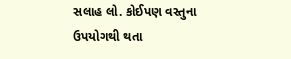સલાહ લો. કોઈપણ વસ્તુના ઉપયોગથી થતા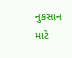નુકસાન માટે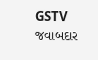GSTV જવાબદાર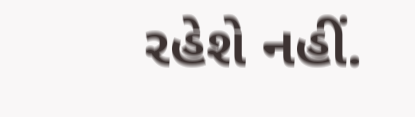રહેશે નહીં.